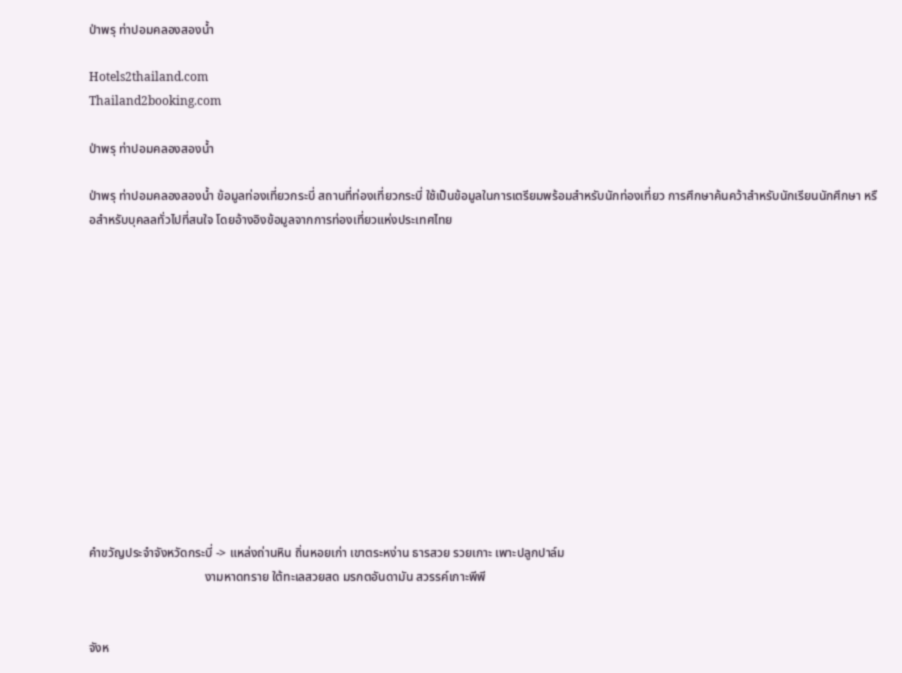ป่าพรุ ท่าปอมคลองสองน้ำ

Hotels2thailand.com
Thailand2booking.com

ป่าพรุ ท่าปอมคลองสองน้ำ

ป่าพรุ ท่าปอมคลองสองน้ำ ข้อมูลท่องเที่ยวกระบี่ สถานที่ท่องเที่ยวกระบี่ ใช้เป็นข้อมูลในการเตรียมพร้อมสำหรับนักท่องเที่ยว การศึกษาค้นคว้าสำหรับนักเรียนนักศึกษา หรือสำหรับบุคลลทั่วไปที่สนใจ โดยอ้างอิงข้อมูลจากการท่องเที่ยวแห่งประเทศไทย













คำขวัญประจำจังหวัดกระบี่ -> แหล่งถ่านหิน ถิ่นหอยเก่า เขาตระหง่าน ธารสวย รวยเกาะ เพาะปลูกปาล์ม
                                     งามหาดทราย ใต้ทะเลสวยสด มรกตอันดามัน สวรรค์เกาะพีพี


จังห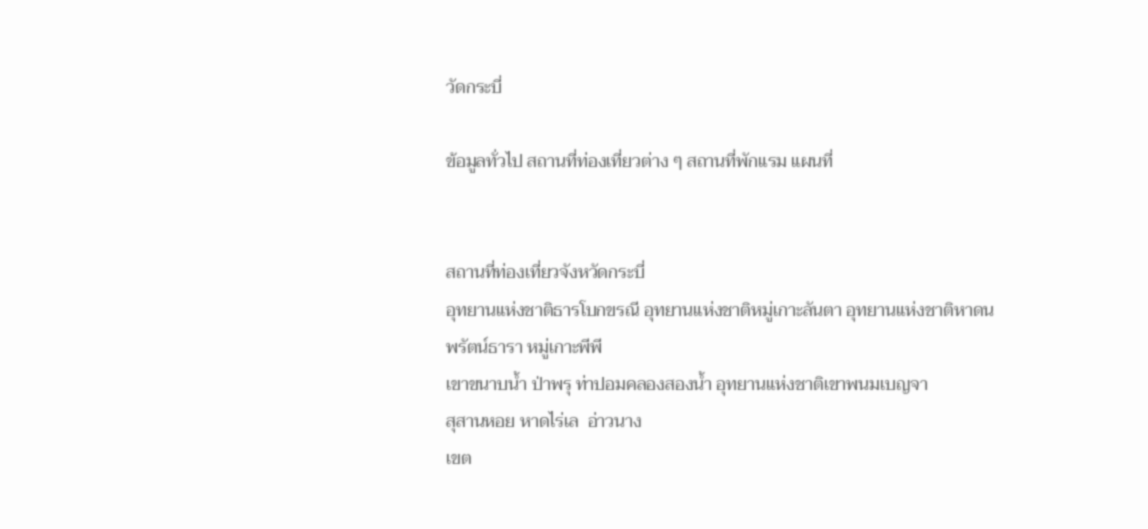วัดกระบี่

ข้อมูลทั่วไป สถานที่ท่องเที่ยวต่าง ๆ สถานที่พักแรม แผนที่


สถานที่ท่องเที่ยวจังหวัดกระบี่
อุทยานแห่งชาติธารโบกขรณี อุทยานแห่งชาติหมู่เกาะลันตา อุทยานแห่งชาติหาดนพรัตน์ธารา หมู่เกาะพีพี
เขาขนาบน้ำ ป่าพรุ ท่าปอมคลองสองน้ำ อุทยานแห่งชาติเขาพนมเบญจา
สุสานหอย หาดไร่เล  อ่าวนาง
เขต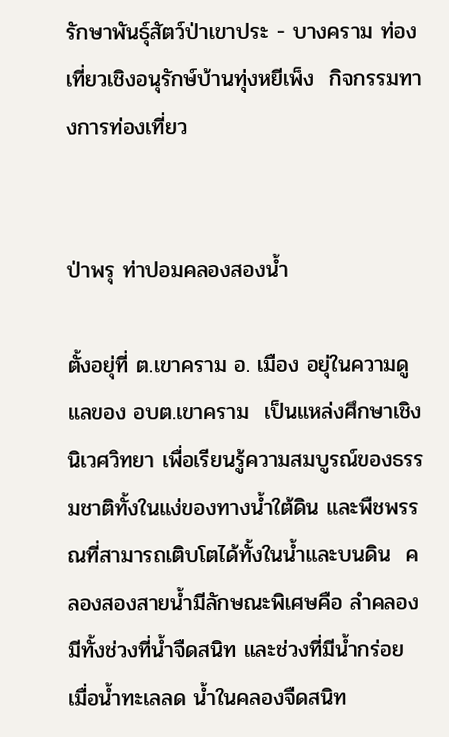รักษาพันธุ์สัตว์ป่าเขาประ - บางคราม ท่องเที่ยวเชิงอนุรักษ์บ้านทุ่งหยีเพ็ง  กิจกรรมทางการท่องเที่ยว


ป่าพรุ ท่าปอมคลองสองน้ำ

ตั้งอยุ่ที่ ต.เขาคราม อ. เมือง อยุ่ในความดูแลของ อบต.เขาคราม  เป็นแหล่งศึกษาเชิงนิเวศวิทยา เพื่อเรียนรู้ความสมบูรณ์ของธรรมชาติทั้งในแง่ของทางน้ำใต้ดิน และพืชพรรณที่สามารถเติบโตได้ทั้งในน้ำและบนดิน  คลองสองสายน้ำมีลักษณะพิเศษคือ ลำคลองมีทั้งช่วงที่น้ำจืดสนิท และช่วงที่มีน้ำกร่อย  เมื่อน้ำทะเลลด น้ำในคลองจืดสนิท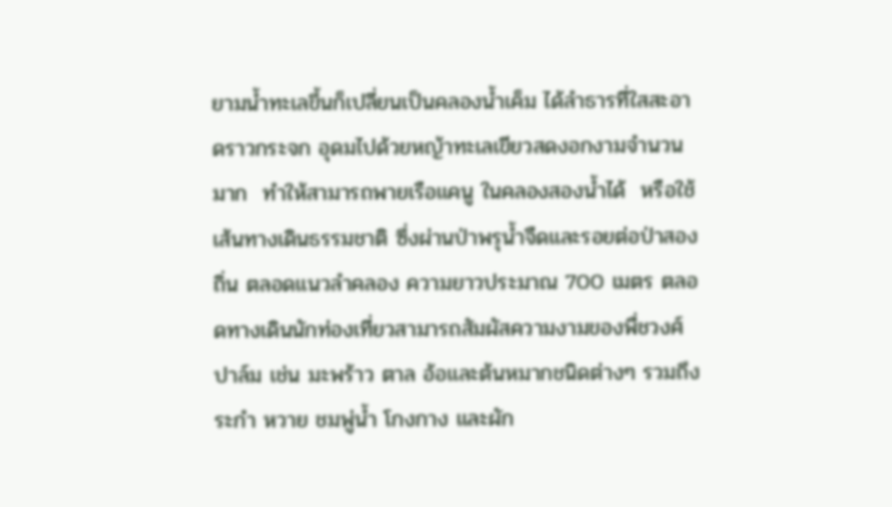ยามน้ำทะเลขึ้นก็เปลี่ยนเป็นคลองน้ำเค็ม ได้ลำธารที่ใสสะอาดราวกระจก อุดมไปด้วยหญ้าทะเลเขียวสดงอกงามจำนวนมาก  ทำให้สามารถพายเรือแคนู ในคลองสองน้ำได้  หรือใช้เส้นทางเดินธรรมชาติ ซึ่งผ่านป่าพรุน้ำจืดและรอยต่อป่าสองถิ่น ตลอดแนวลำคลอง ความยาวประมาณ 700 เมตร ตลอดทางเดินนักท่องเที่ยวสามารถสัมผัสความงามของพื่ชวงศ์ปาล์ม เช่น มะพร้าว ตาล อ้อและต้นหมากชนิดต่างๆ รวมถึงระกำ หวาย ชมพู่น้ำ โกงกาง และผัก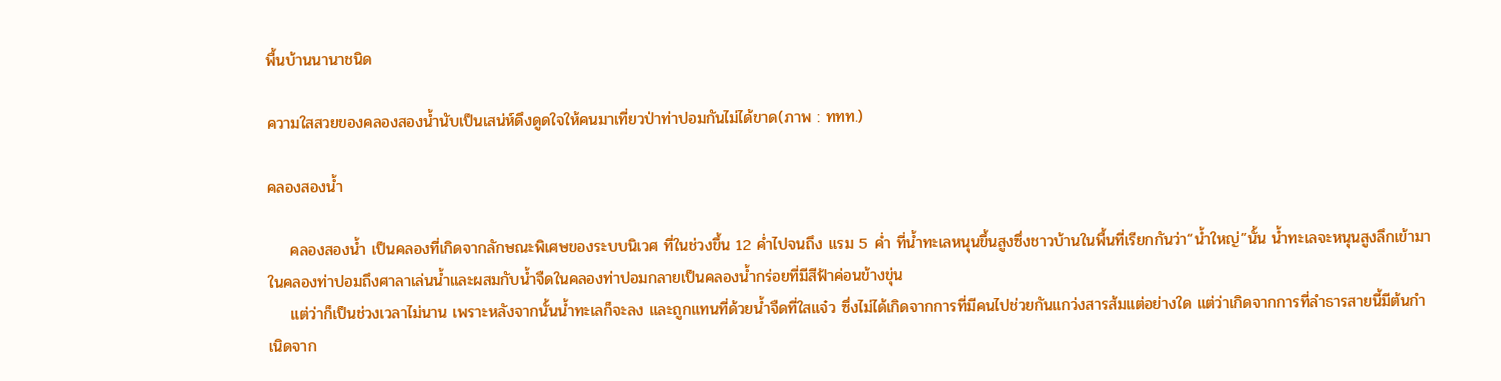พื้นบ้านนานาชนิด

ความใสสวยของคลองสองน้ำนับเป็นเสน่ห์ดึงดูดใจให้คนมาเที่ยวป่าท่าปอมกันไม่ได้ขาด(ภาพ : ททท.)

คลองสองน้ำ

    คลองสองน้ำ เป็นคลองที่เกิดจากลักษณะพิเศษของระบบนิเวศ ที่ในช่วงขึ้น 12 ค่ำไปจนถึง แรม 5 ค่ำ ที่น้ำทะเลหนุนขึ้นสูงซึ่งชาวบ้านในพื้นที่เรียกกันว่า“น้ำใหญ่”นั้น น้ำทะเลจะหนุนสูงลึกเข้ามาในคลองท่าปอมถึงศาลาเล่นน้ำและผสมกับน้ำจืดในคลองท่าปอมกลายเป็นคลองน้ำกร่อยที่มีสีฟ้าค่อนข้างขุ่น
    แต่ว่าก็เป็นช่วงเวลาไม่นาน เพราะหลังจากนั้นน้ำทะเลก็จะลง และถูกแทนที่ด้วยน้ำจืดที่ใสแจ๋ว ซึ่งไม่ได้เกิดจากการที่มีคนไปช่วยกันแกว่งสารส้มแต่อย่างใด แต่ว่าเกิดจากการที่ลำธารสายนี้มีต้นกำเนิดจาก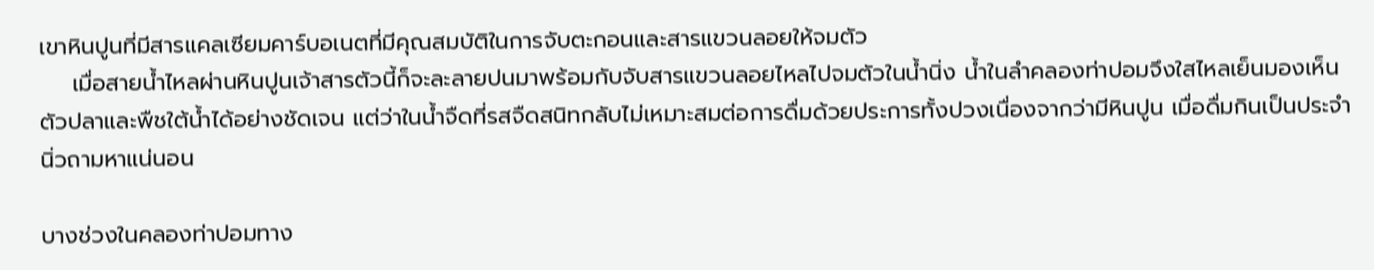เขาหินปูนที่มีสารแคลเซียมคาร์บอเนตที่มีคุณสมบัติในการจับตะกอนและสารแขวนลอยให้จมตัว
    เมื่อสายน้ำไหลผ่านหินปูนเจ้าสารตัวนี้ก็จะละลายปนมาพร้อมกับจับสารแขวนลอยไหลไปจมตัวในน้ำนิ่ง น้ำในลำคลองท่าปอมจึงใสไหลเย็นมองเห็นตัวปลาและพืชใต้น้ำได้อย่างชัดเจน แต่ว่าในน้ำจืดที่รสจืดสนิทกลับไม่เหมาะสมต่อการดื่มด้วยประการทั้งปวงเนื่องจากว่ามีหินปูน เมื่อดื่มกินเป็นประจำนิ่วถามหาแน่นอน

บางช่วงในคลองท่าปอมทาง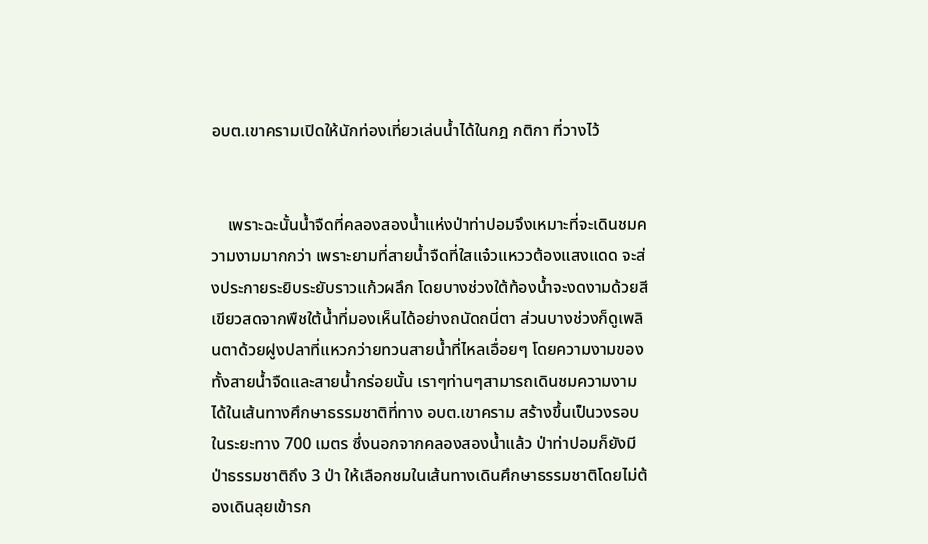อบต.เขาครามเปิดให้นักท่องเที่ยวเล่นน้ำได้ในกฎ กติกา ที่วางไว้


    เพราะฉะนั้นน้ำจืดที่คลองสองน้ำแห่งป่าท่าปอมจึงเหมาะที่จะเดินชมความงามมากกว่า เพราะยามที่สายน้ำจืดที่ใสแจ๋วแหววต้องแสงแดด จะส่งประกายระยิบระยับราวแก้วผลึก โดยบางช่วงใต้ท้องน้ำจะงดงามด้วยสีเขียวสดจากพืชใต้น้ำที่มองเห็นได้อย่างถนัดถนี่ตา ส่วนบางช่วงก็ดูเพลินตาด้วยฝูงปลาที่แหวกว่ายทวนสายน้ำที่ไหลเอื่อยๆ โดยความงามของทั้งสายน้ำจืดและสายน้ำกร่อยนั้น เราๆท่านๆสามารถเดินชมความงามได้ในเส้นทางศึกษาธรรมชาติที่ทาง อบต.เขาคราม สร้างขึ้นเป็นวงรอบในระยะทาง 700 เมตร ซึ่งนอกจากคลองสองน้ำแล้ว ป่าท่าปอมก็ยังมีป่าธรรมชาติถึง 3 ป่า ให้เลือกชมในเส้นทางเดินศึกษาธรรมชาติโดยไม่ต้องเดินลุยเข้ารก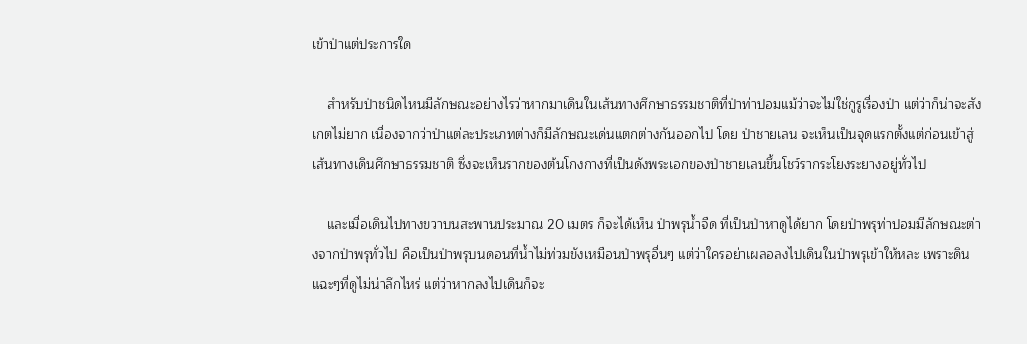เข้าป่าแต่ประการใด

    สำหรับป่าชนิดไหนมีลักษณะอย่างไรว่าหากมาเดินในเส้นทางศึกษาธรรมชาติที่ป่าท่าปอมแม้ว่าจะไม่ใช่กูรูเรื่องป่า แต่ว่าก็น่าจะสังเกตไม่ยาก เนื่องจากว่าป่าแต่ละประเภทต่างก็มีลักษณะเด่นแตกต่างกันออกไป โดย ป่าชายเลน จะเห็นเป็นจุดแรกตั้งแต่ก่อนเข้าสู่เส้นทางเดินศึกษาธรรมชาติ ซึ่งจะเห็นรากของต้นโกงกางที่เป็นดังพระเอกของป่าชายเลนขึ้นโชว์รากระโยงระยางอยู่ทั่วไป

    และเมื่อเดินไปทางขวาบนสะพานประมาณ 20 เมตร ก็จะได้เห็น ป่าพรุน้ำจืด ที่เป็นป่าหาดูได้ยาก โดยป่าพรุท่าปอมมีลักษณะต่างจากป่าพรุทั่วไป คือเป็นป่าพรุบนดอนที่น้ำไม่ท่วมขังเหมือนป่าพรุอื่นๆ แต่ว่าใครอย่าเผลอลงไปเดินในป่าพรุเข้าให้หละ เพราะดินแฉะๆที่ดูไม่น่าลึกไหร่ แต่ว่าหากลงไปเดินก็จะ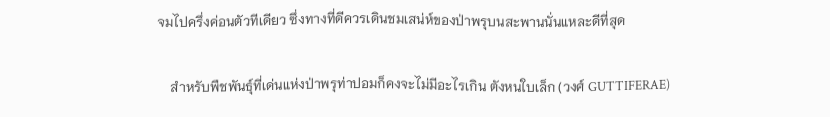จมไปครึ่งค่อนตัวทีเดียว ซึ่งทางที่ดีควรเดินชมเสน่ห์ของป่าพรุบนสะพานนั่นแหละดีที่สุด

    สำหรับพืชพันธุ์ที่เด่นแห่งป่าพรุท่าปอมก็คงจะไม่มีอะไรเกิน ตังหนใบเล็ก (วงศ์ GUTTIFERAE)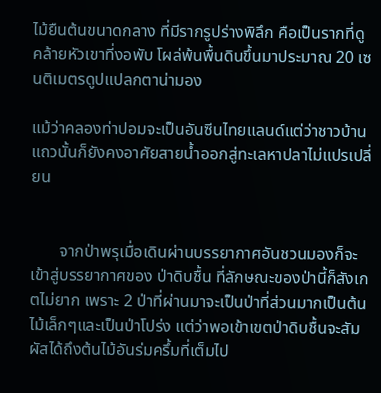ไม้ยืนต้นขนาดกลาง ที่มีรากรูปร่างพิลึก คือเป็นรากที่ดูคล้ายหัวเขาที่งอพับ โผล่พ้นพื้นดินขึ้นมาประมาณ 20 เซนติเมตรดูปแปลกตาน่ามอง

แม้ว่าคลองท่าปอมจะเป็นอันซีนไทยแลนด์แต่ว่าชาวบ้านแถวนั้นก็ยังคงอาศัยสายน้ำออกสู่ทะเลหาปลาไม่แปรเปลี่ยน


       จากป่าพรุเมื่อเดินผ่านบรรยากาศอันชวนมองก็จะเข้าสู่บรรยากาศของ ป่าดิบชื้น ที่ลักษณะของป่านี้ก็สังเกตไม่ยาก เพราะ 2 ป่าที่ผ่านมาจะเป็นป่าที่ส่วนมากเป็นต้นไม้เล็กๆและเป็นป่าโปร่ง แต่ว่าพอเข้าเขตป่าดิบชื้นจะสัมผัสได้ถึงต้นไม้อันร่มครึ้มที่เต็มไป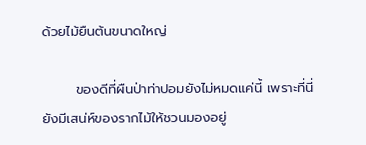ด้วยไม้ยืนต้นขนาดใหญ่

       ของดีที่ผืนป่าท่าปอมยังไม่หมดแค่นี้ เพราะที่นี่ยังมีเสน่ห์ของรากไม้ให้ชวนมองอยู่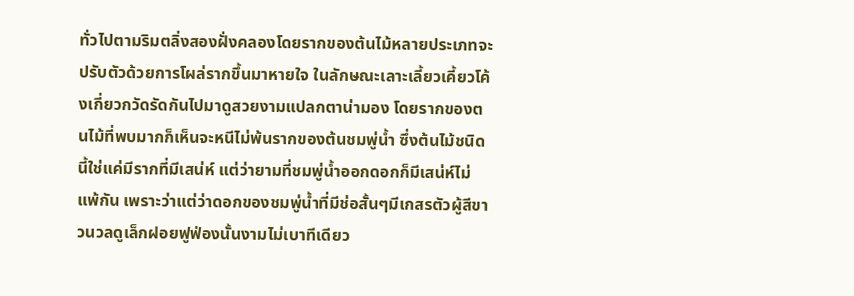ทั่วไปตามริมตลิ่งสองฝั่งคลองโดยรากของต้นไม้หลายประเภทจะปรับตัวด้วยการโผล่รากขึ้นมาหายใจ ในลักษณะเลาะเลี้ยวเคี้ยวโค้งเกี่ยวกวัดรัดกันไปมาดูสวยงามแปลกตาน่ามอง โดยรากของตนไม้ที่พบมากก็เห็นจะหนีไม่พ้นรากของต้นชมพู่น้ำ ซึ่งต้นไม้ชนิดนี้ใช่แค่มีรากที่มีเสน่ห์ แต่ว่ายามที่ชมพู่น้ำออกดอกก็มีเสน่ห์ไม่แพ้กัน เพราะว่าแต่ว่าดอกของชมพู่น้ำที่มีช่อสั้นๆมีเกสรตัวผู้สีขาวนวลดูเล็กฝอยฟูฟ่องนั้นงามไม่เบาทีเดียว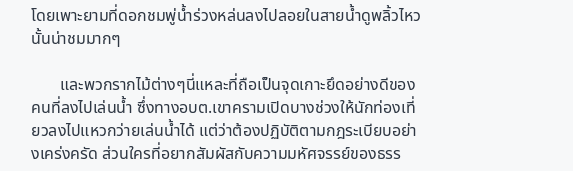โดยเพาะยามที่ดอกชมพู่น้ำร่วงหล่นลงไปลอยในสายน้ำดูพลิ้วไหวนั้นน่าชมมากๆ

       และพวกรากไม้ต่างๆนี่แหละที่ถือเป็นจุดเกาะยึดอย่างดีของคนที่ลงไปเล่นน้ำ ซึ่งทางอบต.เขาครามเปิดบางช่วงให้นักท่องเที่ยวลงไปแหวกว่ายเล่นน้ำได้ แต่ว่าต้องปฏิบัติตามกฎระเบียบอย่างเคร่งครัด ส่วนใครที่อยากสัมผัสกับความมหัศจรรย์ของธรร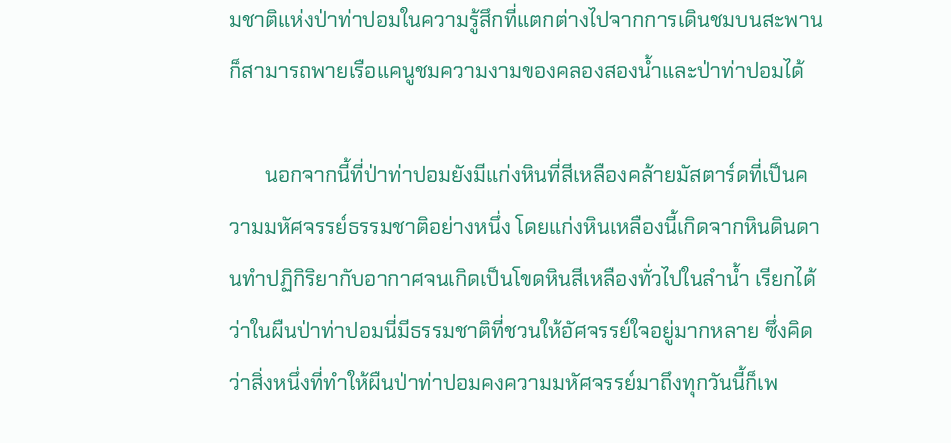มชาติแห่งป่าท่าปอมในความรู้สึกที่แตกต่างไปจากการเดินชมบนสะพาน ก็สามารถพายเรือแคนูชมความงามของคลองสองน้ำและป่าท่าปอมได้

       นอกจากนี้ที่ป่าท่าปอมยังมีแก่งหินที่สีเหลืองคล้ายมัสตาร์ดที่เป็นความมหัศจรรย์ธรรมชาติอย่างหนึ่ง โดยแก่งหินเหลืองนี้เกิดจากหินดินดานทำปฏิกิริยากับอากาศจนเกิดเป็นโขดหินสีเหลืองทั่วไปในลำน้ำ เรียกได้ว่าในผืนป่าท่าปอมนี่มีธรรมชาติที่ชวนให้อัศจรรย์ใจอยู่มากหลาย ซึ่งคิดว่าสิ่งหนึ่งที่ทำให้ผืนป่าท่าปอมคงความมหัศจรรย์มาถึงทุกวันนี้ก็เพ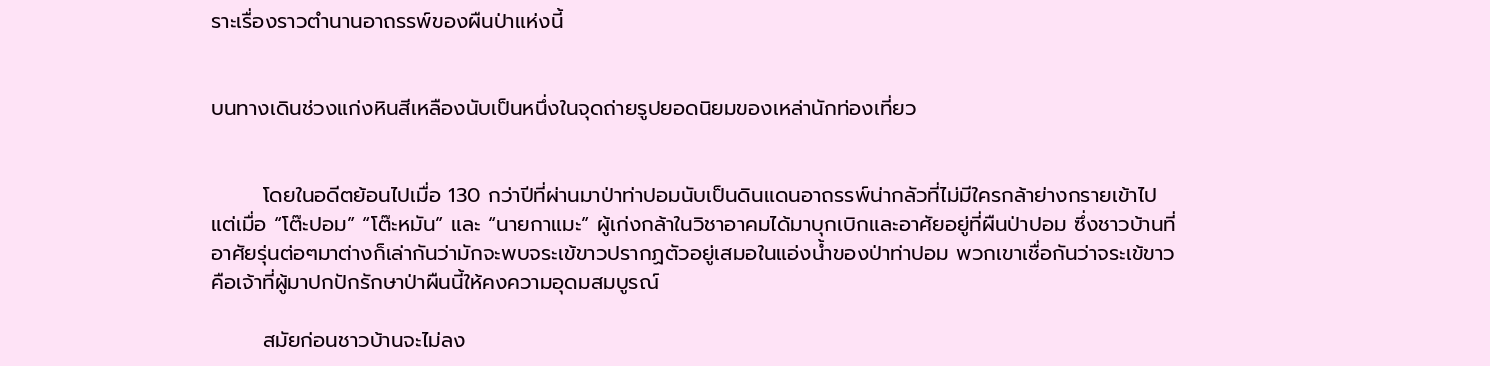ราะเรื่องราวตำนานอาถรรพ์ของผืนป่าแห่งนี้


บนทางเดินช่วงแก่งหินสีเหลืองนับเป็นหนึ่งในจุดถ่ายรูปยอดนิยมของเหล่านักท่องเที่ยว


       โดยในอดีตย้อนไปเมื่อ 130 กว่าปีที่ผ่านมาป่าท่าปอมนับเป็นดินแดนอาถรรพ์น่ากลัวที่ไม่มีใครกล้าย่างกรายเข้าไป แต่เมื่อ “โต๊ะปอม” “โต๊ะหมัน” และ “นายกาแมะ” ผู้เก่งกล้าในวิชาอาคมได้มาบุกเบิกและอาศัยอยู่ที่ผืนป่าปอม ซึ่งชาวบ้านที่อาศัยรุ่นต่อๆมาต่างก็เล่ากันว่ามักจะพบจระเข้ขาวปรากฏตัวอยู่เสมอในแอ่งน้ำของป่าท่าปอม พวกเขาเชื่อกันว่าจระเข้ขาวคือเจ้าที่ผู้มาปกปักรักษาป่าผืนนี้ให้คงความอุดมสมบูรณ์

       สมัยก่อนชาวบ้านจะไม่ลง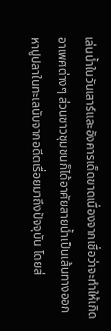เล่นน้ำในวันเสาร์และอังคารเด็ดขาดเนื่องจากเชื่อว่าจะทำให้เกิดอาเพศต่างๆ ส่วนชาวชุมชนก็ได้อาศัยสายน้ำเป็นเส้นทางออกหาปูปลาในทะเลนับจากอดีตเรื่อยมาถึงปัจจุบัน โดยส่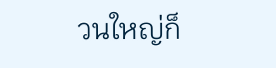วนใหญ่ก็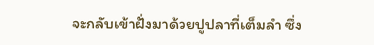จะกลับเข้าฝั่งมาด้วยปูปลาที่เต็มลำ ซึ่ง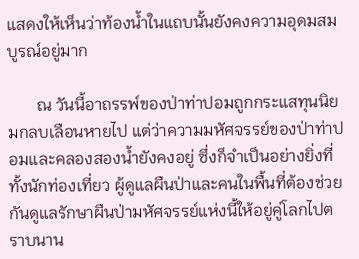แสดงให้เห็นว่าท้องน้ำในแถบนั้นยังคงความอุดมสมบูรณ์อยู่มาก

       ณ วันนี้อาถรรพ์ของป่าท่าปอมถูกกระแสทุนนิยมกลบเลือนหายไป แต่ว่าความมหัศจรรย์ของป่าท่าปอมและคลองสองน้ำยังคงอยู่ ซึ่งก็จำเป็นอย่างยิ่งที่ทั้งนักท่องเที่ยว ผู้ดูแลผืนป่าและคนในพื้นที่ต้องช่วยกันดูแลรักษาผืนป่ามหัศจรรย์แห่งนี้ให้อยู่คู่โลกไปตราบนาน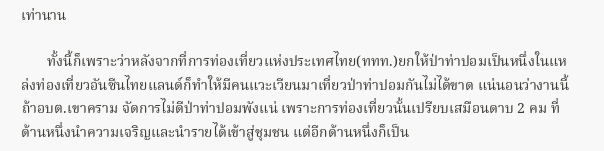เท่านาน

       ทั้งนี้ก็เพราะว่าหลังจากที่การท่องเที่ยวแห่งประเทศไทย(ททท.)ยกให้ป่าท่าปอมเป็นหนึ่งในแหล่งท่องเที่ยวอันซีนไทยแลนด์ก็ทำให้มีคนแวะเวียนมาเที่ยวป่าท่าปอมกันไม่ได้ขาด แน่นอนว่างานนี้ถ้าอบต.เขาคราม จัดการไม่ดีป่าท่าปอมพังแน่ เพราะการท่องเที่ยวนั้นเปรียบเสมือนดาบ 2 คม ที่ด้านหนึ่งนำความเจริญและนำรายได้เข้าสู่ชุมชน แต่อีกด้านหนึ่งก็เป็น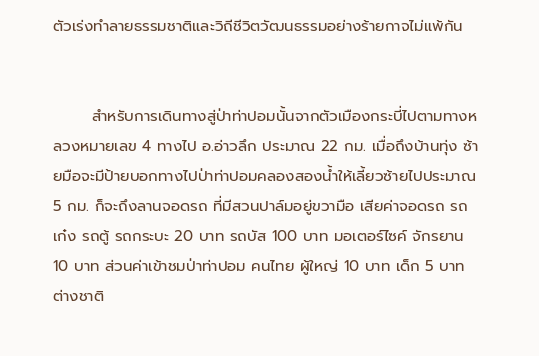ตัวเร่งทำลายธรรมชาติและวิถีชีวิตวัฒนธรรมอย่างร้ายกาจไม่แพ้กัน


       สำหรับการเดินทางสู่ป่าท่าปอมนั้นจากตัวเมืองกระบี่ไปตามทางหลวงหมายเลข 4 ทางไป อ.อ่าวลึก ประมาณ 22 กม. เมื่อถึงบ้านทุ่ง ซ้ายมือจะมีป้ายบอกทางไปป่าท่าปอมคลองสองน้ำให้เลี้ยวซ้ายไปประมาณ 5 กม. ก็จะถึงลานจอดรถ ที่มีสวนปาล์มอยู่ขวามือ เสียค่าจอดรถ รถเก๋ง รถตู้ รถกระบะ 20 บาท รถบัส 100 บาท มอเตอร์ไซค์ จักรยาน 10 บาท ส่วนค่าเข้าชมป่าท่าปอม คนไทย ผู้ใหญ่ 10 บาท เด็ก 5 บาท ต่างชาติ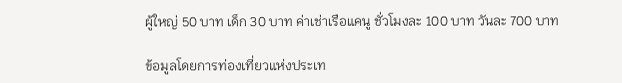ผู้ใหญ่ 50 บาท เด็ก 30 บาท ค่าเช่าเรือแคนู ชั่วโมงละ 100 บาท วันละ 700 บาท

ข้อมูลโดยการท่องเที่ยวแห่งประเท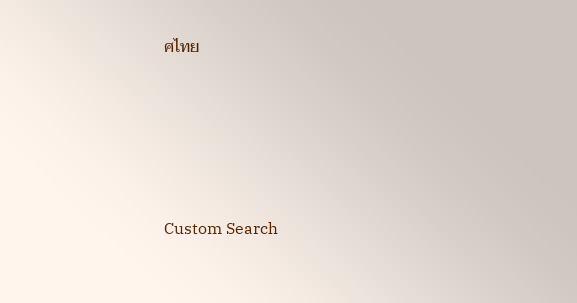ศไทย





Custom Search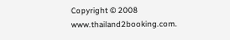Copyright © 2008 www.thailand2booking.com.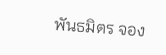พันธมิตร จอง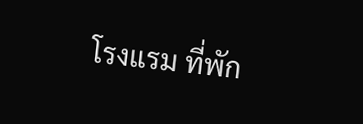โรงแรม ที่พัก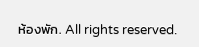ห้องพัก. All rights reserved.